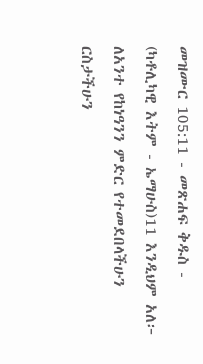መዝሙር 105:11 - መጽሐፍ ቅዱስ - (ካቶሊካዊ እትም - ኤማሁስ)11 እንዲህም አለ፦ ለአንተ የከነዓንን ምድር የተመደበላችሁን ርስታችሁን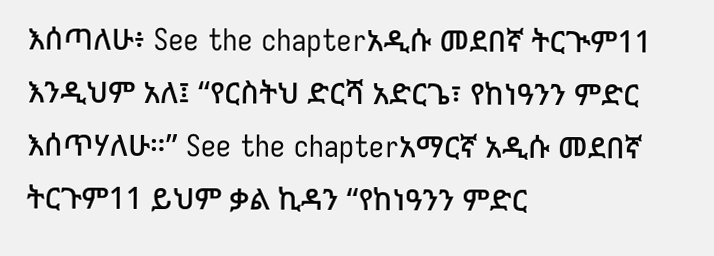እሰጣለሁ፥ See the chapterአዲሱ መደበኛ ትርጒም11 እንዲህም አለ፤ “የርስትህ ድርሻ አድርጌ፣ የከነዓንን ምድር እሰጥሃለሁ።” See the chapterአማርኛ አዲሱ መደበኛ ትርጉም11 ይህም ቃል ኪዳን “የከነዓንን ምድር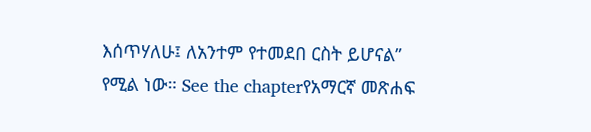እሰጥሃለሁ፤ ለአንተም የተመደበ ርስት ይሆናል” የሚል ነው። See the chapterየአማርኛ መጽሐፍ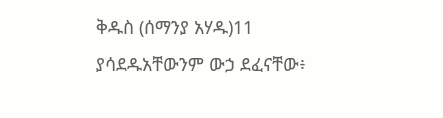ቅዱስ (ሰማንያ አሃዱ)11 ያሳደዱአቸውንም ውኃ ደፈናቸው፥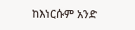ከእነርሱም አንድ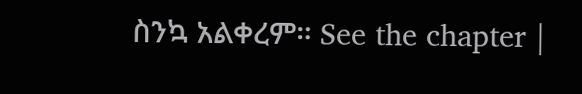ስንኳ አልቀረም። See the chapter |